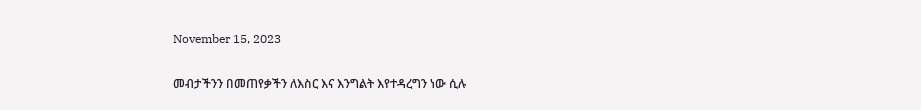November 15, 2023

መብታችንን በመጠየቃችን ለእስር እና እንግልት እየተዳረግን ነው ሲሉ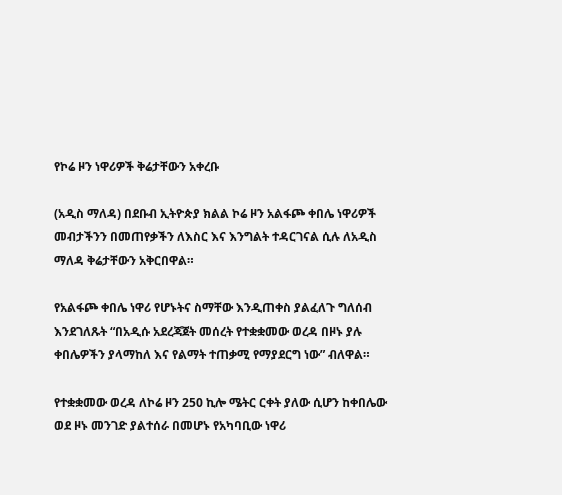የኮሬ ዞን ነዋሪዎች ቅሬታቸውን አቀረቡ

(አዲስ ማለዳ) በደቡብ ኢትዮጵያ ክልል ኮሬ ዞን አልፋጮ ቀበሌ ነዋሪዎች መብታችንን በመጠየቃችን ለእስር እና እንግልት ተዳርገናል ሲሉ ለአዲስ ማለዳ ቅሬታቸውን አቅርበዋል።

የአልፋጮ ቀበሌ ነዋሪ የሆኑትና ስማቸው እንዲጠቀስ ያልፈለጉ ግለሰብ እንደገለጹት “በአዲሱ አደረጃጀት መሰረት የተቋቋመው ወረዳ በዞኑ ያሉ ቀበሌዎችን ያላማከለ እና የልማት ተጠቃሚ የማያደርግ ነው” ብለዋል።

የተቋቋመው ወረዳ ለኮሬ ዞን 250 ኪሎ ሜትር ርቀት ያለው ሲሆን ከቀበሌው ወደ ዞኑ መንገድ ያልተሰራ በመሆኑ የአካባቢው ነዋሪ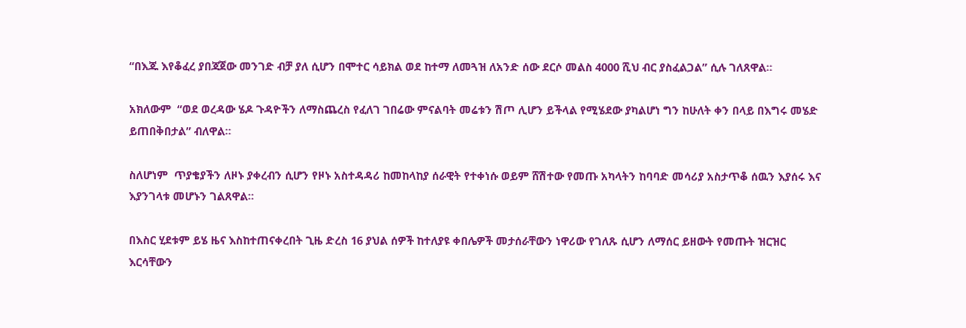“በእጁ እየቆፈረ ያበጃጀው መንገድ ብቻ ያለ ሲሆን በሞተር ሳይክል ወደ ከተማ ለመጓዝ ለአንድ ሰው ደርሶ መልስ 4000 ሺህ ብር ያስፈልጋል” ሲሉ ገለጸዋል።

አክለውም  “ወደ ወረዳው ሄዶ ጉዳዮችን ለማስጨረስ የፈለገ ገበሬው ምናልባት መሬቱን ሽጦ ሊሆን ይችላል የሚሄደው ያካልሆነ ግን ከሁለት ቀን በላይ በእግሩ መሄድ ይጠበቅበታል” ብለዋል።

ስለሆነም  ጥያቄያችን ለዞኑ ያቀረብን ሲሆን የዞኑ አስተዳዳሪ ከመከላከያ ሰራዊት የተቀነሱ ወይም ሸሽተው የመጡ አካላትን ከባባድ መሳሪያ አስታጥቆ ሰዉን እያሰሩ እና እያንገላቱ መሆኑን ገልጸዋል።

በእስር ሂደቱም ይሄ ዜና እስከተጠናቀረበት ጊዜ ድረስ 16 ያህል ሰዎች ከተለያዩ ቀበሌዎች መታሰራቸውን ነዋሪው የገለጹ ሲሆን ለማሰር ይዘውት የመጡት ዝርዝር እርሳቸውን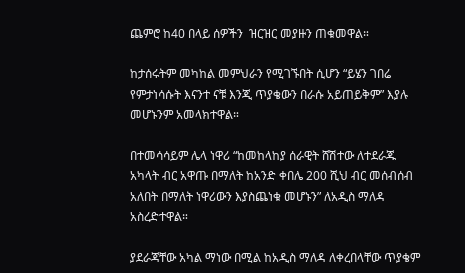ጨምሮ ከ40 በላይ ሰዎችን  ዝርዝር መያዙን ጠቁመዋል።

ከታሰሩትም መካከል መምህራን የሚገኙበት ሲሆን “ይሄን ገበሬ የምታነሳሱት እናንተ ናቹ እንጂ ጥያቄውን በራሱ አይጠይቅም” እያሉ መሆኑንም አመላክተዋል።

በተመሳሳይም ሌላ ነዋሪ “ከመከላከያ ሰራዊት ሸሽተው ለተደራጁ አካላት ብር አዋጡ በማለት ከአንድ ቀበሌ 200 ሺህ ብር መሰብሰብ አለበት በማለት ነዋሪውን እያስጨነቁ መሆኑን” ለአዲስ ማለዳ አስረድተዋል።

ያደራጃቸው አካል ማነው በሚል ከአዲስ ማለዳ ለቀረበላቸው ጥያቄም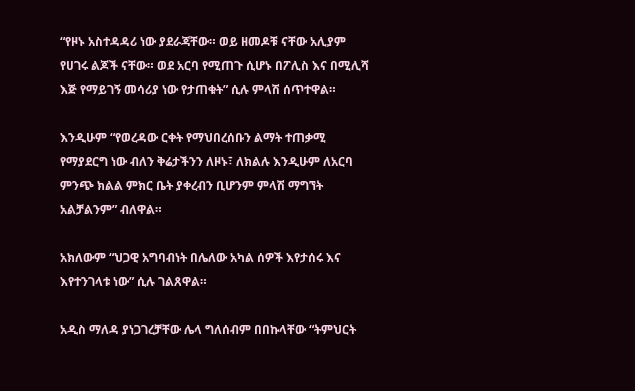“የዞኑ አስተዳዳሪ ነው ያደራጃቸው። ወይ ዘመዶቹ ናቸው አሊያም የሀገሩ ልጆች ናቸው። ወደ አርባ የሚጠጉ ሲሆኑ በፖሊስ እና በሚሊሻ እጅ የማይገኝ መሳሪያ ነው የታጠቁት” ሲሉ ምላሽ ሰጥተዋል።

እንዲሁም “የወረዳው ርቀት የማህበረሰቡን ልማት ተጠቃሚ የማያደርግ ነው ብለን ቅሬታችንን ለዞኑ፣ ለክልሉ እንዲሁም ለአርባ ምንጭ ክልል ምክር ቤት ያቀረብን ቢሆንም ምላሽ ማግኘት አልቻልንም” ብለዋል።

አክለውም “ህጋዊ አግባብነት በሌለው አካል ሰዎች እየታሰሩ እና እየተንገላቱ ነው” ሲሉ ገልጸዋል።

አዲስ ማለዳ ያነጋገረቻቸው ሌላ ግለሰብም በበኩላቸው “ትምህርት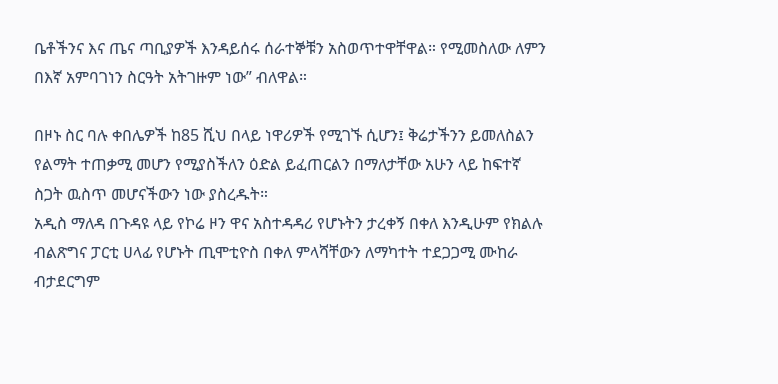ቤቶችንና እና ጤና ጣቢያዎች እንዳይሰሩ ሰራተኞቹን አስወጥተዋቸዋል። የሚመስለው ለምን በእኛ አምባገነን ስርዓት አትገዙም ነው” ብለዋል።

በዞኑ ስር ባሉ ቀበሌዎች ከ85 ሺህ በላይ ነዋሪዎች የሚገኙ ሲሆን፤ ቅሬታችንን ይመለስልን የልማት ተጠቃሚ መሆን የሚያስችለን ዕድል ይፈጠርልን በማለታቸው አሁን ላይ ከፍተኛ ስጋት ዉስጥ መሆናችውን ነው ያስረዱት።
አዲስ ማለዳ በጉዳዩ ላይ የኮሬ ዞን ዋና አስተዳዳሪ የሆኑትን ታረቀኝ በቀለ እንዲሁም የክልሉ ብልጽግና ፓርቲ ሀላፊ የሆኑት ጢሞቲዮስ በቀለ ምላሻቸውን ለማካተት ተደጋጋሚ ሙከራ ብታደርግም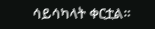ሳይሳካላት ቀርቷል።